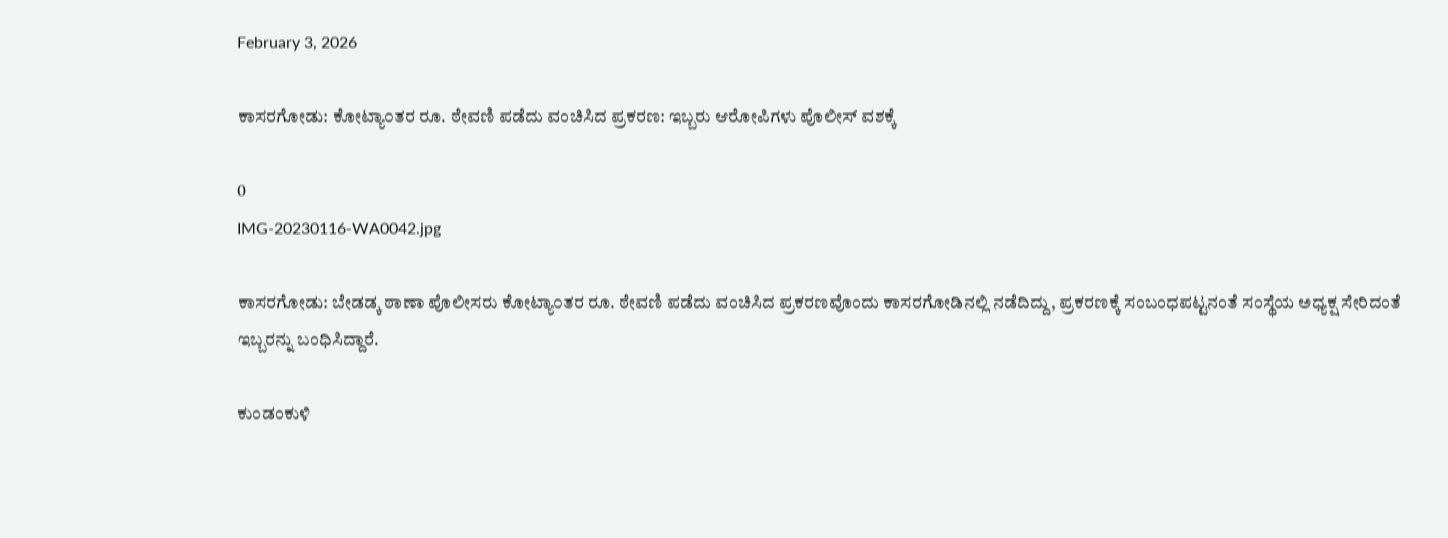February 3, 2026

ಕಾಸರಗೋಡು: ಕೋಟ್ಯಾ೦ತರ ರೂ. ಠೇವಣಿ ಪಡೆದು ವಂಚಿಸಿದ ಪ್ರಕರಣ: ಇಬ್ಬರು ಆರೋಪಿಗಳು ಪೊಲೀಸ್ ವಶಕ್ಕೆ

0
IMG-20230116-WA0042.jpg

ಕಾಸರಗೋಡು: ಬೇಡಡ್ಕ ಠಾಣಾ ಪೊಲೀಸರು ಕೋಟ್ಯಾ೦ತರ ರೂ. ಠೇವಣಿ ಪಡೆದು ವಂಚಿಸಿದ ಪ್ರಕರಣವೊಂದು ಕಾಸರಗೋಡಿನಲ್ಲಿ ನಡೆದಿದ್ದು, ಪ್ರಕರಣಕ್ಕೆ ಸಂಬಂಧಪಟ್ಟನಂತೆ ಸಂಸ್ಥೆಯ ಅಧ್ಯಕ್ಷ ಸೇರಿದಂತೆ ಇಬ್ಬರನ್ನು ಬಂಧಿಸಿದ್ದಾರೆ.

ಕುಂಡಂಕುಳಿ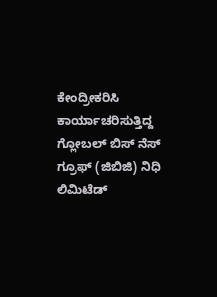ಕೇಂದ್ರೀಕರಿಸಿ ಕಾರ್ಯಾಚರಿಸುತ್ತಿದ್ದ ಗ್ಲೋಬಲ್ ಬಿಸ್ ನೆಸ್ ಗ್ರೂಫ್ (ಜಿಬಿಜಿ) ನಿಧಿ ಲಿಮಿಟೆಡ್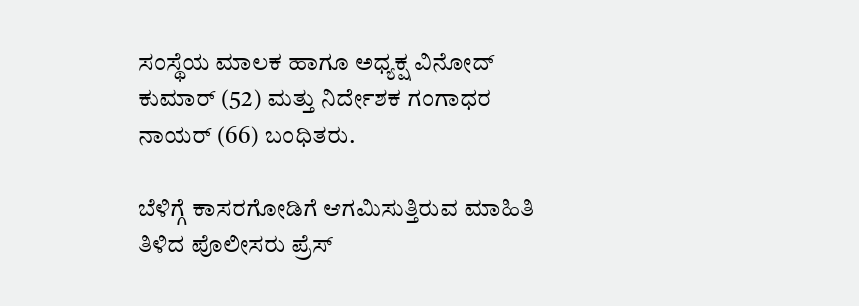ಸಂಸ್ಥೆಯ ಮಾಲಕ ಹಾಗೂ ಅಧ್ಯಕ್ಷ ವಿನೋದ್ ಕುಮಾರ್ (52) ಮತ್ತು ನಿರ್ದೇಶಕ ಗಂಗಾಧರ ನಾಯರ್ (66) ಬಂಧಿತರು.

ಬೆಳಿಗ್ಗೆ ಕಾಸರಗೋಡಿಗೆ ಆಗಮಿಸುತ್ತಿರುವ ಮಾಹಿತಿ ತಿಳಿದ ಪೊಲೀಸರು ಪ್ರೆಸ್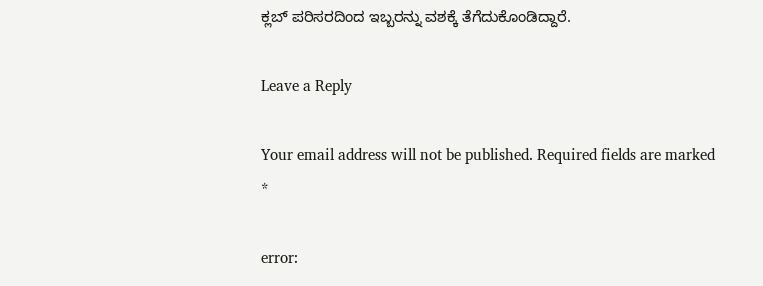ಕ್ಲಬ್ ಪರಿಸರದಿಂದ ಇಬ್ಬರನ್ನು ವಶಕ್ಕೆ ತೆಗೆದುಕೊಂಡಿದ್ದಾರೆ.

Leave a Reply

Your email address will not be published. Required fields are marked *

error: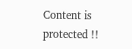Content is protected !!